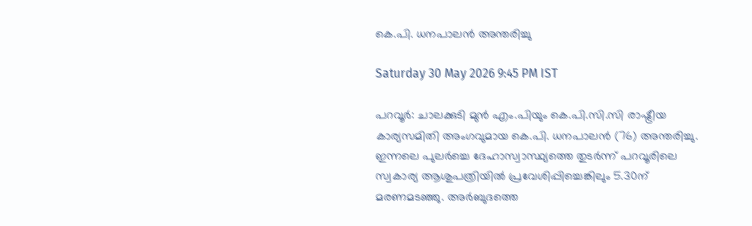കെ.പി. ധനപാലൻ അന്തരിച്ചു

Saturday 30 May 2026 9:45 PM IST

പറവൂർ: ചാലക്കുടി മുൻ എം.പിയും കെ.പി.സി.സി രാഷ്ട്രീയ കാര്യസമിതി അംഗവുമായ കെ.പി. ധനപാലൻ (76) അന്തരിച്ചു. ഇന്നലെ പുലർച്ചെ ദേഹാസ്വാസ്ഥ്യത്തെ തുടർന്ന് പറവൂരിലെ സ്വകാര്യ ആശുപത്രിയിൽ പ്രവേശിപ്പിച്ചെങ്കിലും 5.30ന് മരണമടഞ്ഞു. അർബുദത്തെ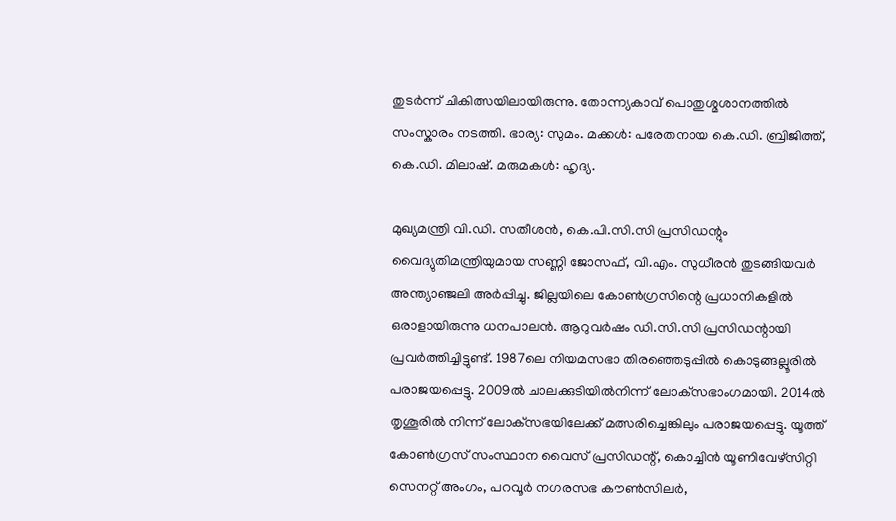തുടർന്ന് ചികിത്സയിലായിരുന്നു. തോന്ന്യകാവ് പൊതുശ്മശാനത്തിൽ സംസ്കാരം നടത്തി. ഭാര്യ: സുമം. മക്കൾ: പരേതനായ കെ.ഡി. ബ്രിജിത്ത്, കെ.ഡി. മിലാഷ്. മരുമകൾ: ഹൃദ്യ.

മുഖ്യമന്ത്രി വി.ഡി. സതീശൻ, കെ.പി.സി.സി പ്രസിഡന്റും വൈദ്യുതിമന്ത്രിയുമായ സണ്ണി ജോസഫ്, വി.എം. സുധീരൻ തുടങ്ങിയവർ അന്ത്യാഞ്ജലി അർപ്പിച്ചു. ജില്ലയിലെ കോൺഗ്രസിന്റെ പ്രധാനികളിൽ ഒരാളായിരുന്നു ധനപാലൻ. ആറുവർഷം ഡി.സി.സി പ്രസിഡന്റായി പ്രവർത്തിച്ചിട്ടുണ്ട്. 1987ലെ നിയമസഭാ തിരഞ്ഞെടുപ്പിൽ കൊടുങ്ങല്ലൂരിൽ പരാജയപ്പെട്ടു. 2009ൽ ചാലക്കുടിയിൽനിന്ന് ലോക്‌സഭാംഗമായി. 2014ൽ തൃശൂരിൽ നിന്ന് ലോക്‌സഭയിലേക്ക് മത്സരിച്ചെങ്കിലും പരാജയപ്പെട്ടു. യൂത്ത് കോൺഗ്രസ് സംസ്ഥാന വൈസ് പ്രസിഡന്റ്, കൊച്ചിൻ യൂണിവേഴ്സിറ്റി സെനറ്റ് അംഗം, പറവൂർ നഗരസഭ കൗൺസിലർ,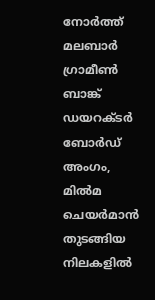നോർത്ത് മലബാർ ഗ്രാമീൺ ബാങ്ക് ഡയറക്ടർ ബോർഡ് അംഗം, മിൽമ ചെയർമാൻ തുടങ്ങിയ നിലകളിൽ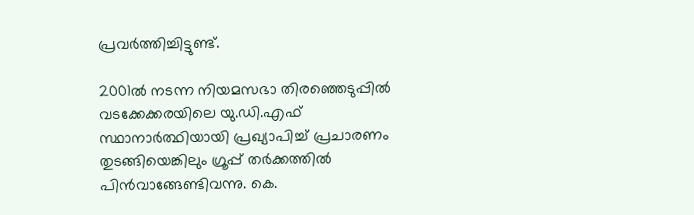പ്രവർത്തിച്ചിട്ടുണ്ട്.

2001ൽ നടന്ന നിയമസഭാ തിരഞ്ഞെടുപ്പിൽ വടക്കേക്കരയിലെ യു.ഡി.എഫ് സ്ഥാനാർത്ഥിയായി പ്രഖ്യാപിച്ച് പ്രചാരണം തുടങ്ങിയെങ്കിലും ഗ്രൂപ്പ് തർക്കത്തിൽ പിൻവാങ്ങേണ്ടിവന്നു. കെ.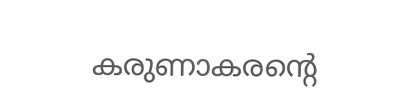കരുണാകരന്റെ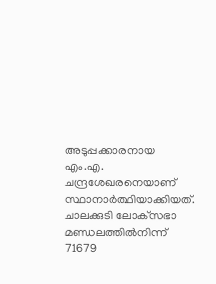അടുപ്പക്കാരനായ എം.എ. ചന്ദ്രശേഖരനെയാണ് സ്ഥാനാർത്ഥിയാക്കിയത്. ചാലക്കുടി ലോക്‌സഭാ മണ്ഡലത്തിൽനിന്ന് 71679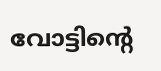വോട്ടിന്റെ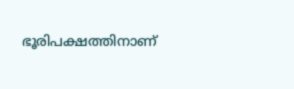ഭൂരിപക്ഷത്തിനാണ്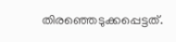തിരഞ്ഞെടുക്കപ്പെട്ടത്.